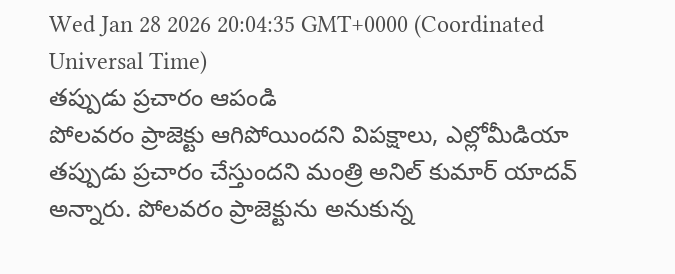Wed Jan 28 2026 20:04:35 GMT+0000 (Coordinated Universal Time)
తప్పుడు ప్రచారం ఆపండి
పోలవరం ప్రాజెక్టు ఆగిపోయిందని విపక్షాలు, ఎల్లోమీడియా తప్పుడు ప్రచారం చేస్తుందని మంత్రి అనిల్ కుమార్ యాదవ్ అన్నారు. పోలవరం ప్రాజెక్టును అనుకున్న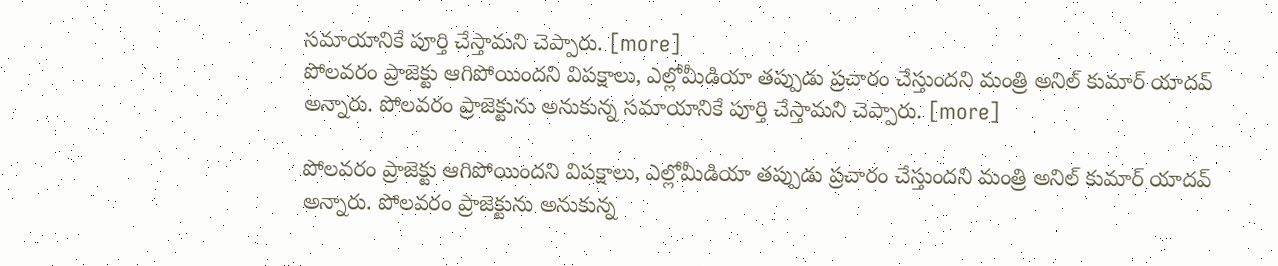సమాయానికే పూర్తి చేస్తామని చెప్పారు. [more]
పోలవరం ప్రాజెక్టు ఆగిపోయిందని విపక్షాలు, ఎల్లోమీడియా తప్పుడు ప్రచారం చేస్తుందని మంత్రి అనిల్ కుమార్ యాదవ్ అన్నారు. పోలవరం ప్రాజెక్టును అనుకున్న సమాయానికే పూర్తి చేస్తామని చెప్పారు. [more]

పోలవరం ప్రాజెక్టు ఆగిపోయిందని విపక్షాలు, ఎల్లోమీడియా తప్పుడు ప్రచారం చేస్తుందని మంత్రి అనిల్ కుమార్ యాదవ్ అన్నారు. పోలవరం ప్రాజెక్టును అనుకున్న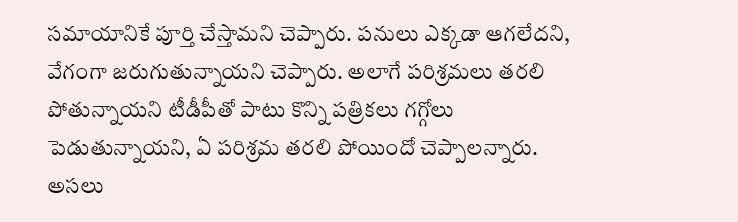సమాయానికే పూర్తి చేస్తామని చెప్పారు. పనులు ఎక్కడా ఆగలేదని, వేగంగా జరుగుతున్నాయని చెప్పారు. అలాగే పరిశ్రమలు తరలి పోతున్నాయని టీడీపీతో పాటు కొన్ని పత్రికలు గగ్గోలు పెడుతున్నాయని, ఏ పరిశ్రమ తరలి పోయిందో చెప్పాలన్నారు. అసలు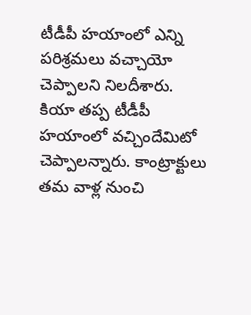టీడీపీ హయాంలో ఎన్ని పరిశ్రమలు వచ్చాయో చెప్పాలని నిలదీశారు. కియా తప్ప టీడీపీ హయాంలో వచ్చిందేమిటో చెప్పాలన్నారు. కాంట్రాక్టులు తమ వాళ్ల నుంచి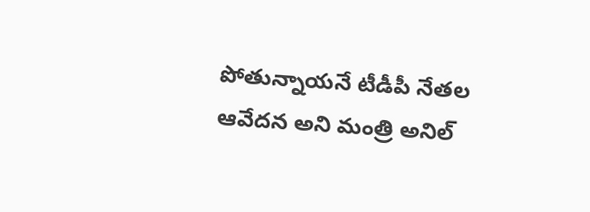పోతున్నాయనే టీడీపీ నేతల ఆవేదన అని మంత్రి అనిల్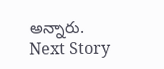అన్నారు.
Next Story